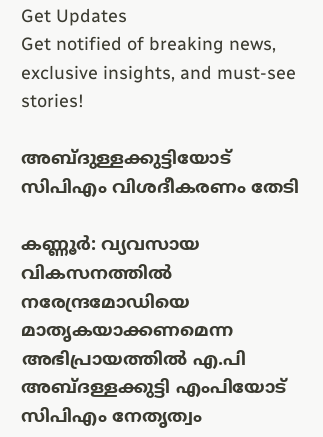Get Updates
Get notified of breaking news, exclusive insights, and must-see stories!

അബ്ദുള്ളക്കുട്ടിയോട് സിപിഎം വിശദീകരണം തേടി

കണ്ണൂര്‍: വ്യവസായ വികസനത്തില്‍ നരേന്ദ്രമോഡിയെ മാതൃകയാക്കണമെന്ന അഭിപ്രായത്തില്‍ എ.പി അബ്ദള്ളക്കുട്ടി എംപിയോട്‌ സിപിഎം നേതൃത്വം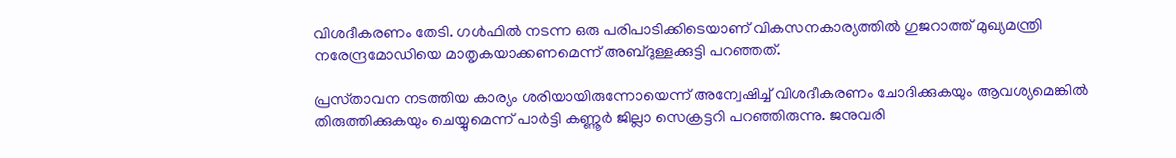വിശദീകരണം തേടി. ഗള്‍ഫില്‍ നടന്ന ഒരു പരിപാടിക്കിടെയാണ്‌ വികസനകാര്യത്തില്‍ ഗുജറാത്ത്‌ മുഖ്യമന്ത്രി നരേന്ദ്രമോഡിയെ മാതൃകയാക്കണമെന്ന്‌ അബ്ദുള്ളക്കുട്ടി പറഞ്ഞത്‌.

പ്രസ്‌താവന നടത്തിയ കാര്യം ശരിയായിരുന്നോയെന്ന്‌ അന്വേഷിച്ച്‌ വിശദീകരണം ചോദിക്കുകയും ആവശ്യമെങ്കില്‍ തിരുത്തിക്കുകയും ചെയ്യുമെന്ന്‌ പാര്‍ട്ടി കണ്ണൂര്‍ ജില്ലാ സെക്രട്ടറി പറഞ്ഞിരുന്നു. ജനുവരി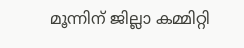മൂന്നിന്‌ ജില്ലാ കമ്മിറ്റി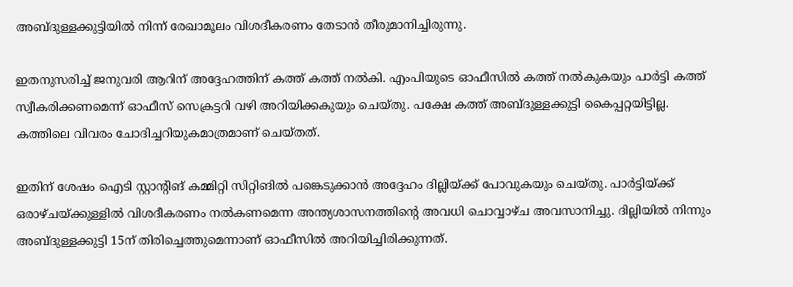അബ്ദുള്ളക്കുട്ടിയില്‍ നിന്ന്‌ രേഖാമൂലം വിശദീകരണം തേടാന്‍ തീരുമാനിച്ചിരുന്നു.

ഇതനുസരിച്ച്‌ ജനുവരി ആറിന്‌ അദ്ദേഹത്തിന്‌ കത്ത്‌ കത്ത്‌ നല്‍കി. എംപിയുടെ ഓഫീസില്‍ കത്ത്‌ നല്‍കുകയും പാര്‍ട്ടി കത്ത്‌ സ്വീകരിക്കണമെന്ന്‌ ഓഫീസ്‌ സെക്രട്ടറി വഴി അറിയിക്കകുയും ചെയ്‌തു. പക്ഷേ കത്ത്‌ അബ്ദുള്ളക്കുട്ടി കൈപ്പറ്റയിട്ടില്ല. കത്തിലെ വിവരം ചോദിച്ചറിയുകമാത്രമാണ്‌ ചെയ്‌തത്‌.

ഇതിന്‌ ശേഷം ഐടി സ്റ്റാന്റിങ്‌ കമ്മിറ്റി സിറ്റിങില്‍ പങ്കെടുക്കാന്‍ അദ്ദേഹം ദില്ലിയ്‌ക്ക്‌ പോവുകയും ചെയ്‌തു. പാര്‍ട്ടിയ്‌ക്ക്‌ ഒരാഴ്‌ചയ്‌ക്കുള്ളില്‍ വിശദീകരണം നല്‍കണമെന്ന അന്ത്യശാസനത്തിന്റെ അവധി ചൊവ്വാഴ്‌ച അവസാനിച്ചു. ദില്ലിയില്‍ നിന്നും അബ്ദുള്ളക്കുട്ടി 15ന്‌ തിരിച്ചെത്തുമെന്നാണ്‌ ഓഫീസില്‍ അറിയിച്ചിരിക്കുന്നത്‌.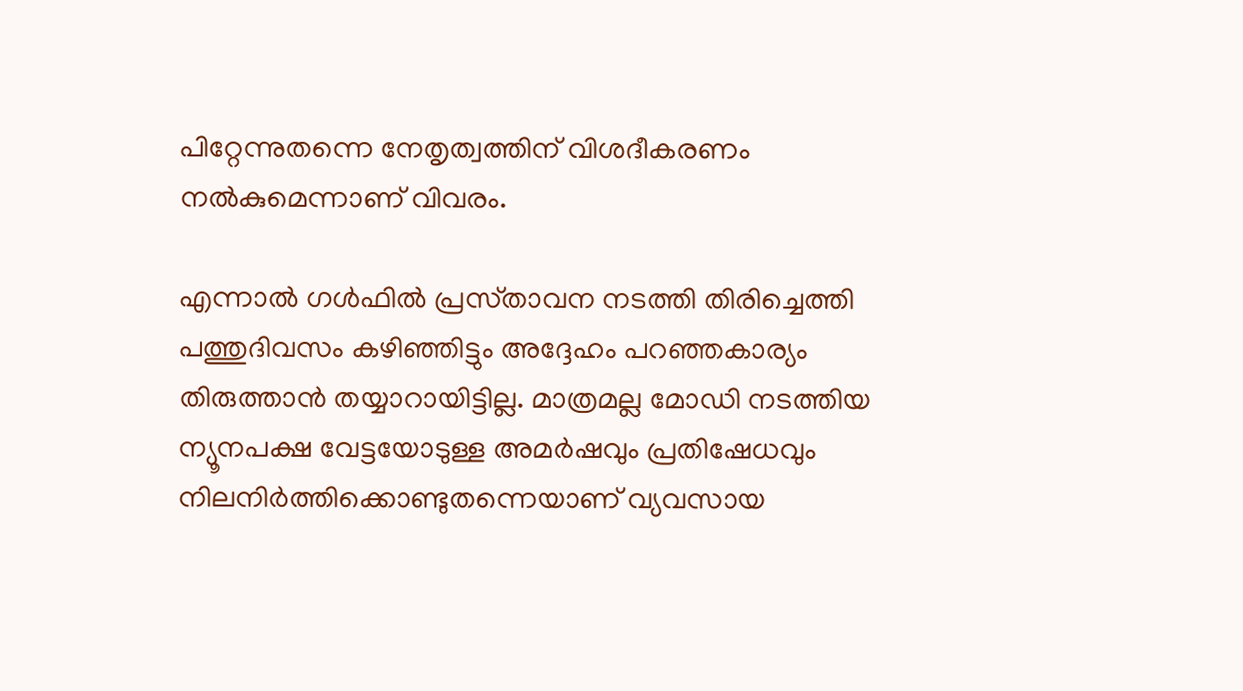പിറ്റേന്നുതന്നെ നേതൃത്വത്തിന്‌ വിശദീകരണം നല്‍കുമെന്നാണ്‌ വിവരം.

എന്നാല്‍ ഗള്‍ഫില്‍ പ്രസ്‌താവന നടത്തി തിരിച്ചെത്തി പത്തുദിവസം കഴിഞ്ഞിട്ടും അദ്ദേഹം പറഞ്ഞകാര്യം തിരുത്താന്‍ തയ്യാറായിട്ടില്ല. മാത്രമല്ല മോഡി നടത്തിയ ന്യൂനപക്ഷ വേട്ടയോടുള്ള അമര്‍ഷവും പ്രതിഷേധവും നിലനിര്‍ത്തിക്കൊണ്ടുതന്നെയാണ്‌ വ്യവസായ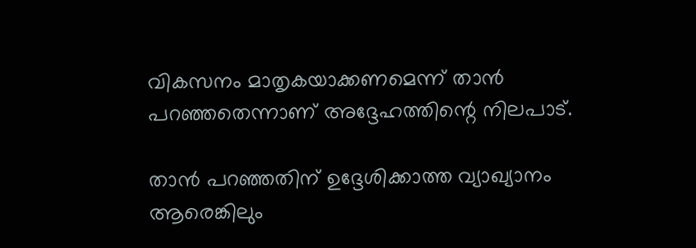വികസനം മാതൃകയാക്കണമെന്ന്‌ താന്‍ പറഞ്ഞതെന്നാണ്‌ അദ്ദേഹത്തിന്റെ നിലപാട്‌.

താന്‍ പറഞ്ഞതിന്‌ ഉദ്ദേശിക്കാത്ത വ്യാഖ്യാനം ആരെങ്കിലും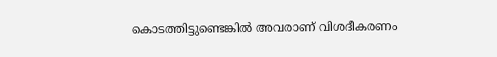കൊടത്തിട്ടുണ്ടെങ്കില്‍ അവരാണ്‌ വിശദീകരണം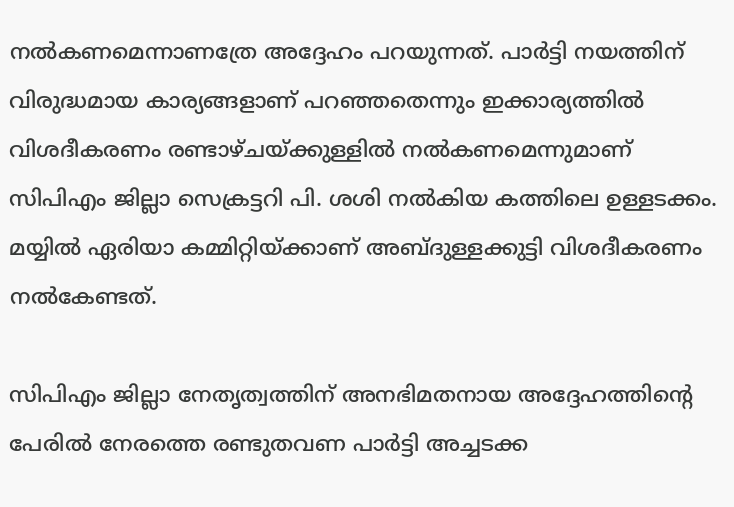നല്‍കണമെന്നാണത്രേ അദ്ദേഹം പറയുന്നത്‌. പാര്‍ട്ടി നയത്തിന്‌ വിരുദ്ധമായ കാര്യങ്ങളാണ്‌ പറഞ്ഞതെന്നും ഇക്കാര്യത്തില്‍ വിശദീകരണം രണ്ടാഴ്‌ചയ്‌ക്കുള്ളില്‍ നല്‍കണമെന്നുമാണ്‌ സിപിഎം ജില്ലാ സെക്രട്ടറി പി. ശശി നല്‍കിയ കത്തിലെ ഉള്ളടക്കം. മയ്യില്‍ ഏരിയാ കമ്മിറ്റിയ്‌ക്കാണ്‌ അബ്ദുള്ളക്കുട്ടി വിശദീകരണം നല്‍കേണ്ടത്‌.

സിപിഎം ജില്ലാ നേതൃത്വത്തിന് അനഭിമതനായ അദ്ദേഹത്തിന്റെ പേരില്‍ നേരത്തെ രണ്ടുതവണ പാര്‍ട്ടി അച്ചടക്ക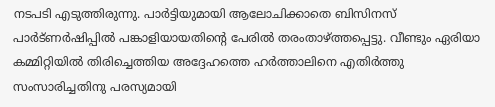നടപടി എടുത്തിരുന്നു. പാര്‍ട്ടിയുമായി ആലോചിക്കാതെ ബിസിനസ് പാര്‍ട്ണര്‍ഷിപ്പില്‍ പങ്കാളിയായതിന്റെ പേരില്‍ തരംതാഴ്ത്തപ്പെട്ടു. വീണ്ടും ഏരിയാ കമ്മിറ്റിയില്‍ തിരിച്ചെത്തിയ അദ്ദേഹത്തെ ഹര്‍ത്താലിനെ എതിര്‍ത്തു സംസാരിച്ചതിനു പരസ്യമായി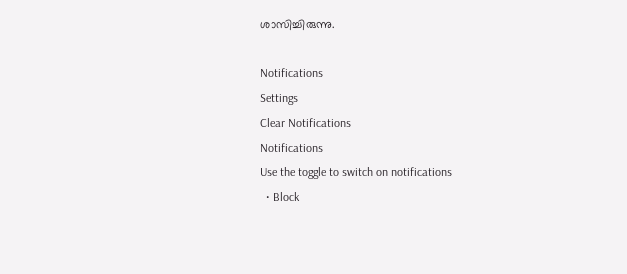ശാസിച്ചിരുന്നു.

Notifications
Settings
Clear Notifications
Notifications
Use the toggle to switch on notifications
  • Block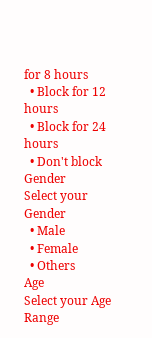for 8 hours
  • Block for 12 hours
  • Block for 24 hours
  • Don't block
Gender
Select your Gender
  • Male
  • Female
  • Others
Age
Select your Age Range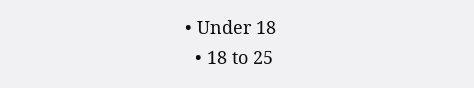• Under 18
  • 18 to 25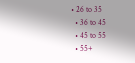• 26 to 35
  • 36 to 45
  • 45 to 55
  • 55+